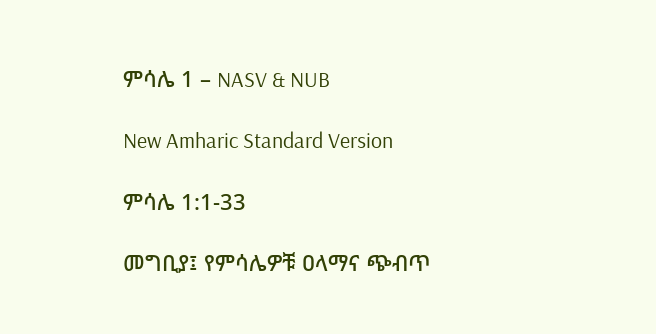ምሳሌ 1 – NASV & NUB

New Amharic Standard Version

ምሳሌ 1:1-33

መግቢያ፤ የምሳሌዎቹ ዐላማና ጭብጥ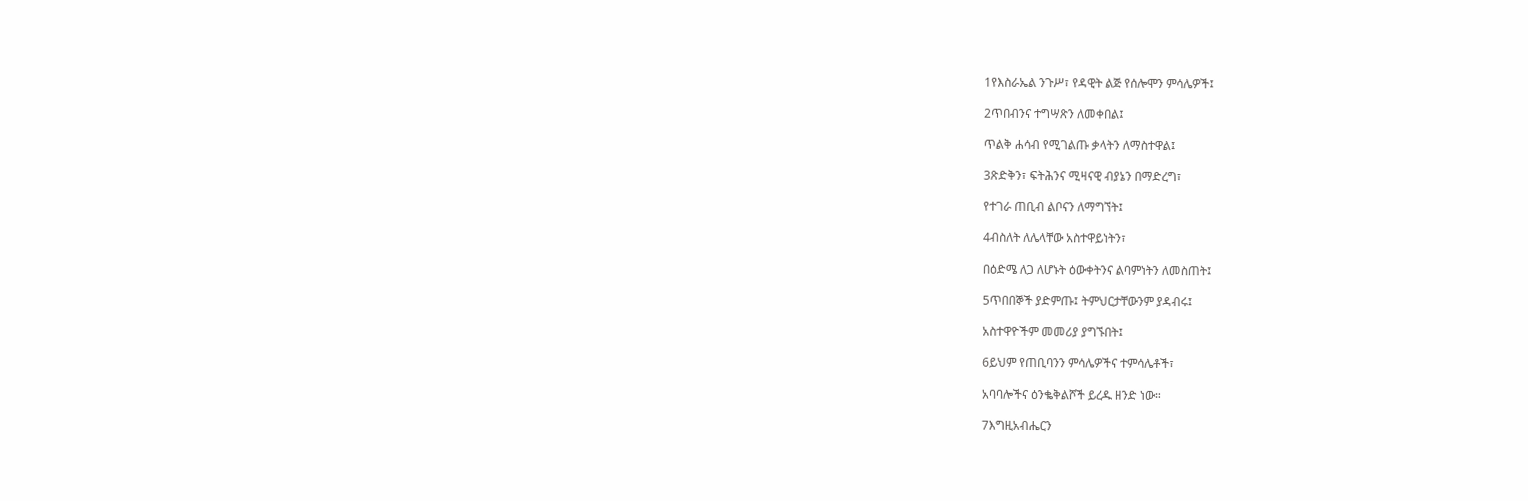1የእስራኤል ንጉሥ፣ የዳዊት ልጅ የሰሎሞን ምሳሌዎች፤

2ጥበብንና ተግሣጽን ለመቀበል፤

ጥልቅ ሐሳብ የሚገልጡ ቃላትን ለማስተዋል፤

3ጽድቅን፣ ፍትሕንና ሚዛናዊ ብያኔን በማድረግ፣

የተገራ ጠቢብ ልቦናን ለማግኘት፤

4ብስለት ለሌላቸው አስተዋይነትን፣

በዕድሜ ለጋ ለሆኑት ዕውቀትንና ልባምነትን ለመስጠት፤

5ጥበበኞች ያድምጡ፤ ትምህርታቸውንም ያዳብሩ፤

አስተዋዮችም መመሪያ ያግኙበት፤

6ይህም የጠቢባንን ምሳሌዎችና ተምሳሌቶች፣

አባባሎችና ዕንቈቅልሾች ይረዱ ዘንድ ነው።

7እግዚአብሔርን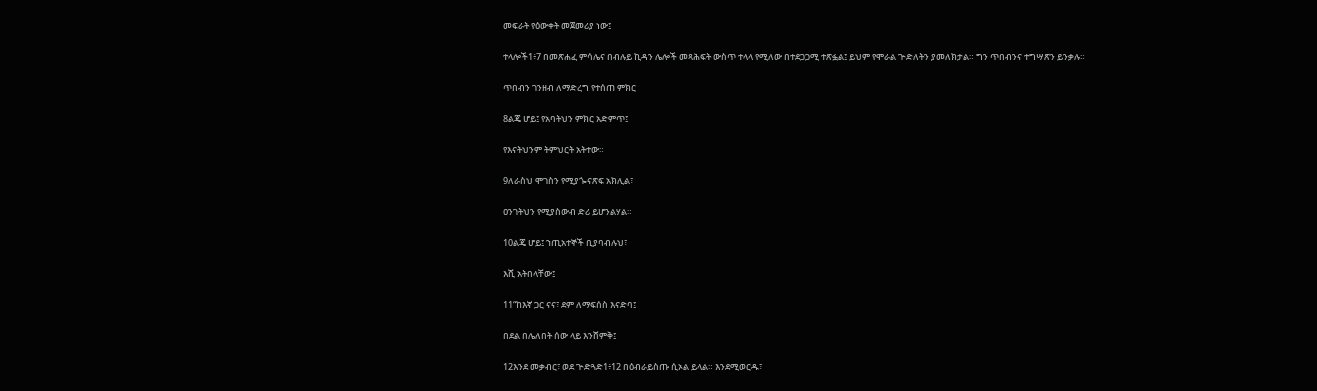መፍራት የዕውቀት መጀመሪያ ነው፤

ተላሎች1፥7 በመጽሐፈ ምሳሌና በብሉይ ኪዳን ሌሎች መጻሕፍት ውስጥ ተላላ የሚለው በተደጋጋሚ ተጽፏል፤ ይህም የሞራል ጕድለትን ያመለክታል። ግን ጥበብንና ተግሣጽን ይንቃሉ።

ጥበብን ገንዘብ ለማድረግ የተሰጠ ምክር

8ልጄ ሆይ፤ የአባትህን ምክር አድምጥ፤

የእናትህንም ትምህርት አትተው።

9ለራስህ ሞገስን የሚያጐናጽፍ አክሊል፣

ዐንገትህን የሚያስውብ ድሪ ይሆንልሃል።

10ልጄ ሆይ፤ ኀጢአተኞች ቢያባብሉህ፣

እሺ አትበላቸው፤

11“ከእኛ ጋር ናና፣ ደም ለማፍሰስ እናድባ፤

በደል በሌለበት ሰው ላይ እንሸምቅ፤

12እንደ መቃብር፣ ወደ ጕድጓድ1፥12 በዕብራይስጡ ሲኦል ይላል። እንደሚወርዱ፣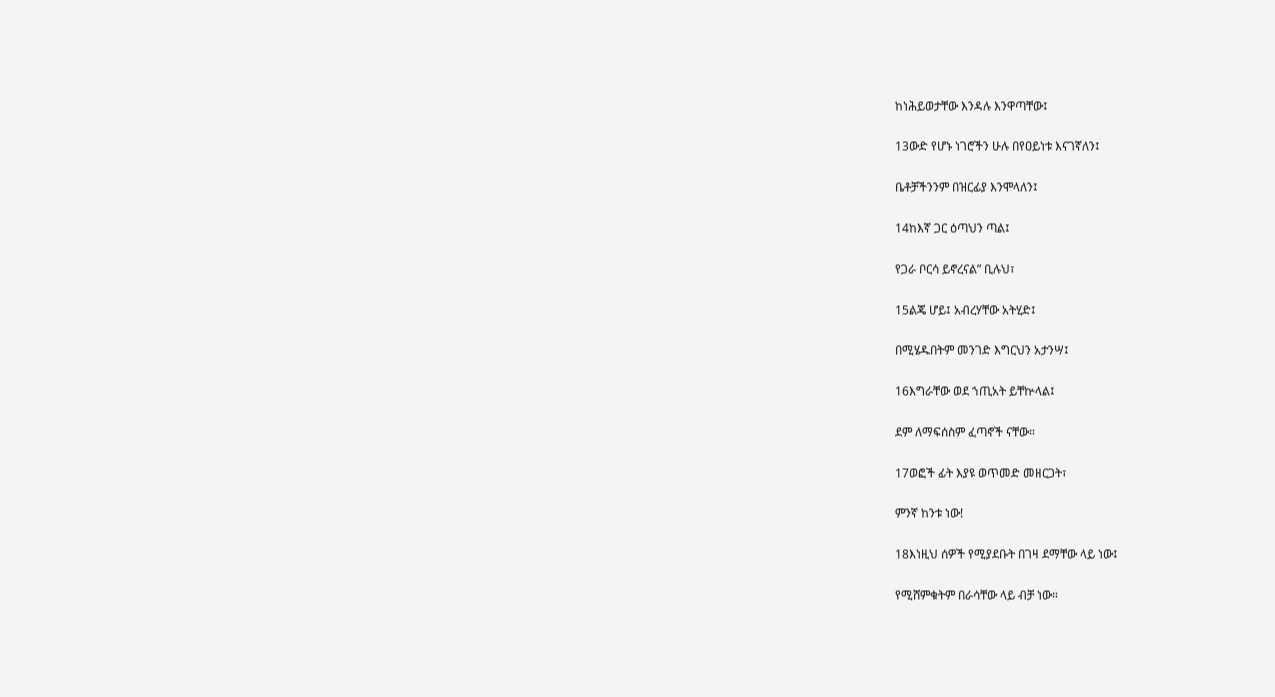ከነሕይወታቸው እንዳሉ እንዋጣቸው፤

13ውድ የሆኑ ነገሮችን ሁሉ በየዐይነቱ እናገኛለን፤

ቤቶቻችንንም በዝርፊያ እንሞላለን፤

14ከእኛ ጋር ዕጣህን ጣል፤

የጋራ ቦርሳ ይኖረናል” ቢሉህ፣

15ልጄ ሆይ፤ አብረሃቸው አትሂድ፤

በሚሄዱበትም መንገድ እግርህን አታንሣ፤

16እግራቸው ወደ ኀጢአት ይቸኵላል፤

ደም ለማፍሰስም ፈጣኖች ናቸው።

17ወፎች ፊት እያዩ ወጥመድ መዘርጋት፣

ምንኛ ከንቱ ነው!

18እነዚህ ሰዎች የሚያደቡት በገዛ ደማቸው ላይ ነው፤

የሚሸምቁትም በራሳቸው ላይ ብቻ ነው።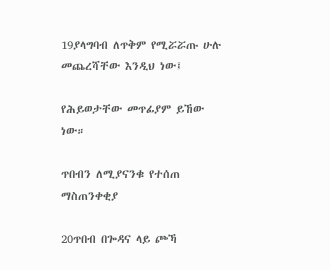19ያላግባብ ለጥቅም የሚሯሯጡ ሁሉ መጨረሻቸው እንዲህ ነው፤

የሕይወታቸው መጥፊያም ይኸው ነው።

ጥበብን ለሚያናንቁ የተሰጠ ማስጠንቀቂያ

20ጥበብ በጐዳና ላይ ጮኻ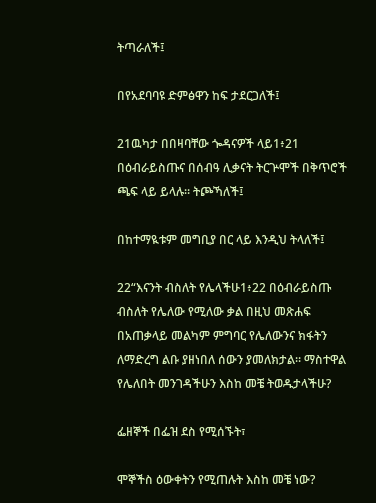ትጣራለች፤

በየአደባባዩ ድምፅዋን ከፍ ታደርጋለች፤

21ዉካታ በበዛባቸው ጐዳናዎች ላይ1፥21 በዕብራይስጡና በሰብዓ ሊቃናት ትርጕሞች በቅጥሮች ጫፍ ላይ ይላሉ። ትጮኻለች፤

በከተማዪቱም መግቢያ በር ላይ እንዲህ ትላለች፤

22“እናንት ብስለት የሌላችሁ1፥22 በዕብራይስጡ ብስለት የሌለው የሚለው ቃል በዚህ መጽሐፍ በአጠቃላይ መልካም ምግባር የሌለውንና ክፋትን ለማድረግ ልቡ ያዘነበለ ሰውን ያመለክታል። ማስተዋል የሌለበት መንገዳችሁን እስከ መቼ ትወዱታላችሁ?

ፌዘኞች በፌዝ ደስ የሚሰኙት፣

ሞኞችስ ዕውቀትን የሚጠሉት እስከ መቼ ነው?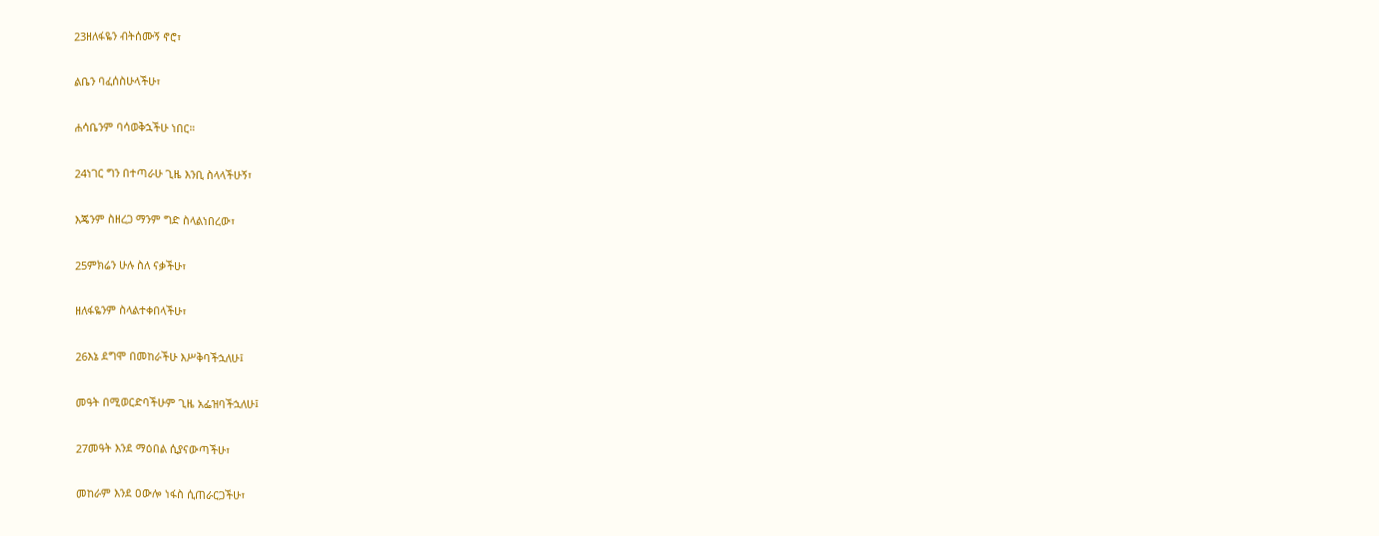23ዘለፋዬን ብትሰሙኝ ኖሮ፣

ልቤን ባፈሰስሁላችሁ፣

ሐሳቤንም ባሳወቅኋችሁ ነበር።

24ነገር ግን በተጣራሁ ጊዜ እንቢ ስላላችሁኝ፣

እጄንም ስዘረጋ ማንም ግድ ስላልነበረው፣

25ምክሬን ሁሉ ስለ ናቃችሁ፣

ዘለፋዬንም ስላልተቀበላችሁ፣

26እኔ ደግሞ በመከራችሁ እሥቅባችኋለሁ፤

መዓት በሚወርድባችሁም ጊዜ አፌዝባችኋለሁ፤

27መዓት እንደ ማዕበል ሲያናውጣችሁ፣

መከራም እንደ ዐውሎ ነፋስ ሲጠራርጋችሁ፣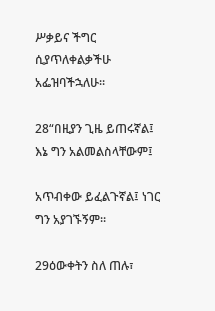ሥቃይና ችግር ሲያጥለቀልቃችሁ አፌዝባችኋለሁ።

28“በዚያን ጊዜ ይጠሩኛል፤ እኔ ግን አልመልስላቸውም፤

አጥብቀው ይፈልጉኛል፤ ነገር ግን አያገኙኝም።

29ዕውቀትን ስለ ጠሉ፣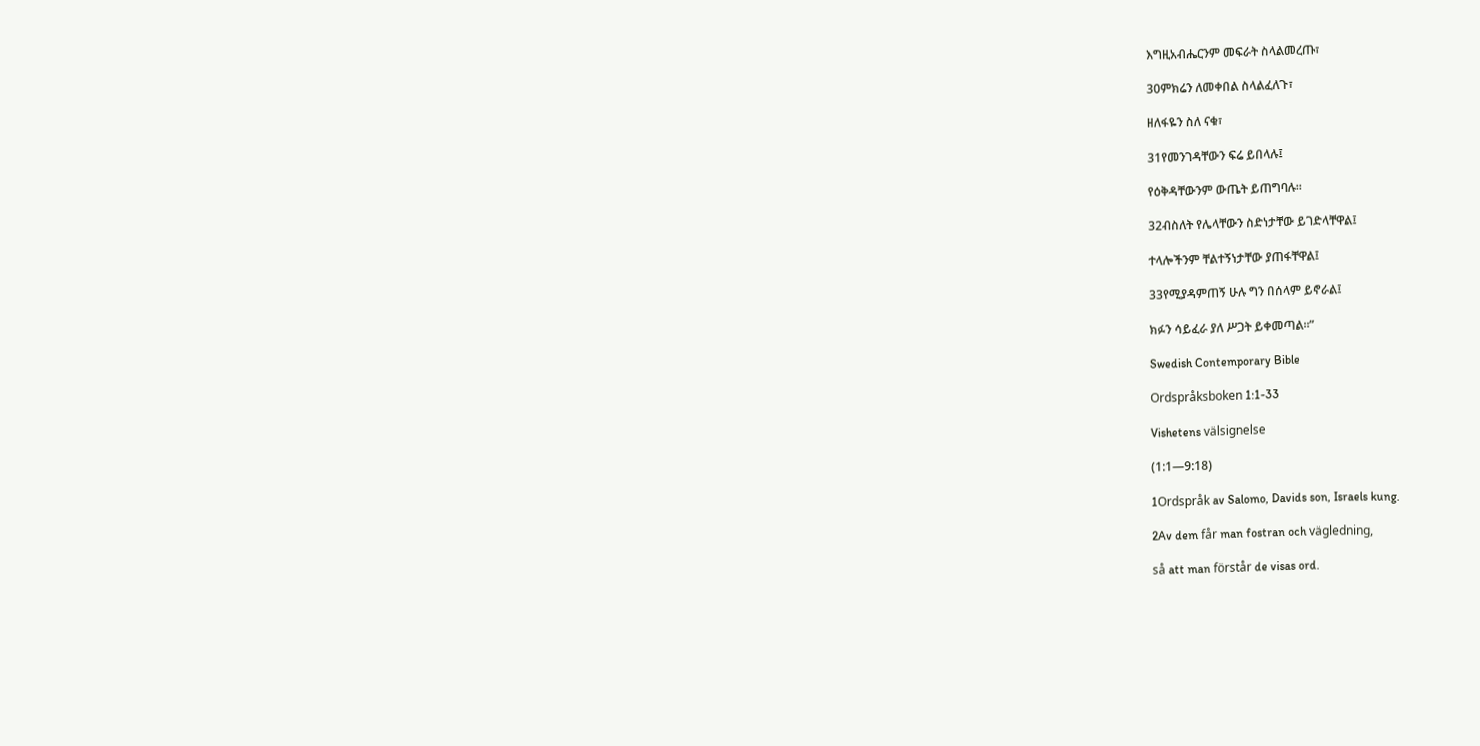እግዚአብሔርንም መፍራት ስላልመረጡ፣

30ምክሬን ለመቀበል ስላልፈለጉ፣

ዘለፋዬን ስለ ናቁ፣

31የመንገዳቸውን ፍሬ ይበላሉ፤

የዕቅዳቸውንም ውጤት ይጠግባሉ።

32ብስለት የሌላቸውን ስድነታቸው ይገድላቸዋል፤

ተላሎችንም ቸልተኝነታቸው ያጠፋቸዋል፤

33የሚያዳምጠኝ ሁሉ ግን በሰላም ይኖራል፤

ክፉን ሳይፈራ ያለ ሥጋት ይቀመጣል።”

Swedish Contemporary Bible

Ordspråksboken 1:1-33

Vishetens välsignelse

(1:1—9:18)

1Ordspråk av Salomo, Davids son, Israels kung.

2Av dem får man fostran och vägledning,

så att man förstår de visas ord.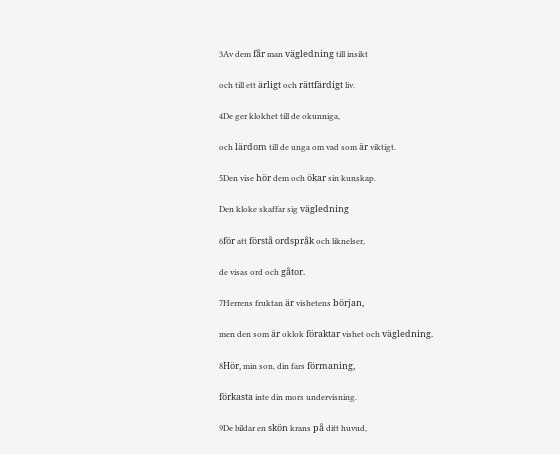3Av dem får man vägledning till insikt

och till ett ärligt och rättfärdigt liv.

4De ger klokhet till de okunniga,

och lärdom till de unga om vad som är viktigt.

5Den vise hör dem och ökar sin kunskap.

Den kloke skaffar sig vägledning

6för att förstå ordspråk och liknelser,

de visas ord och gåtor.

7Herrens fruktan är vishetens början,

men den som är oklok föraktar vishet och vägledning.

8Hör, min son, din fars förmaning,

förkasta inte din mors undervisning.

9De bildar en skön krans på ditt huvud,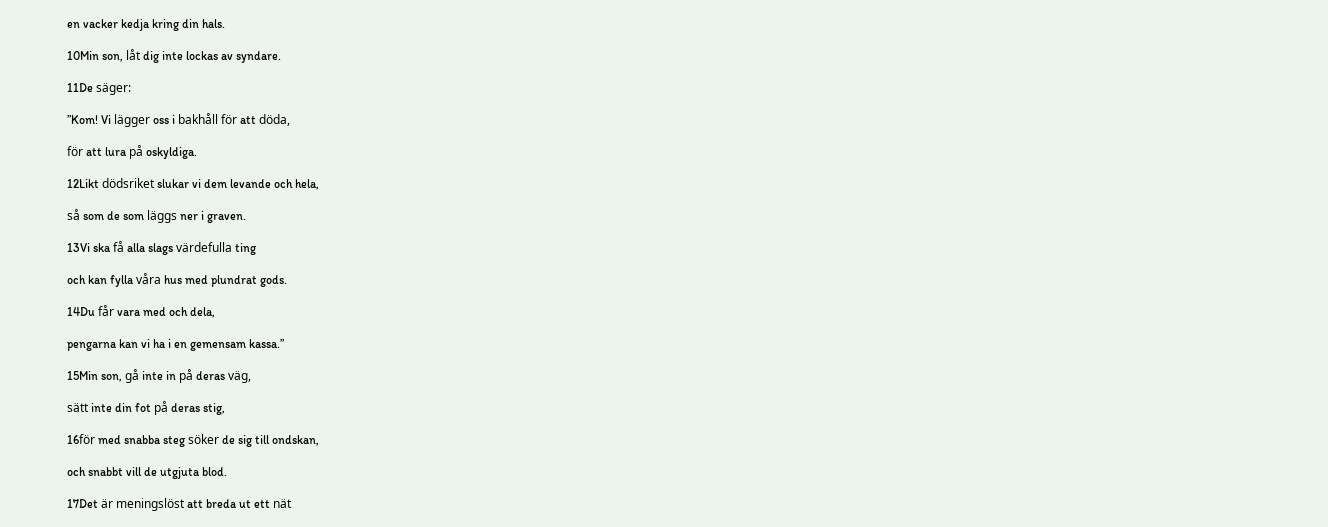en vacker kedja kring din hals.

10Min son, låt dig inte lockas av syndare.

11De säger:

”Kom! Vi lägger oss i bakhåll för att döda,

för att lura på oskyldiga.

12Likt dödsriket slukar vi dem levande och hela,

så som de som läggs ner i graven.

13Vi ska få alla slags värdefulla ting

och kan fylla våra hus med plundrat gods.

14Du får vara med och dela,

pengarna kan vi ha i en gemensam kassa.”

15Min son, gå inte in på deras väg,

sätt inte din fot på deras stig,

16för med snabba steg söker de sig till ondskan,

och snabbt vill de utgjuta blod.

17Det är meningslöst att breda ut ett nät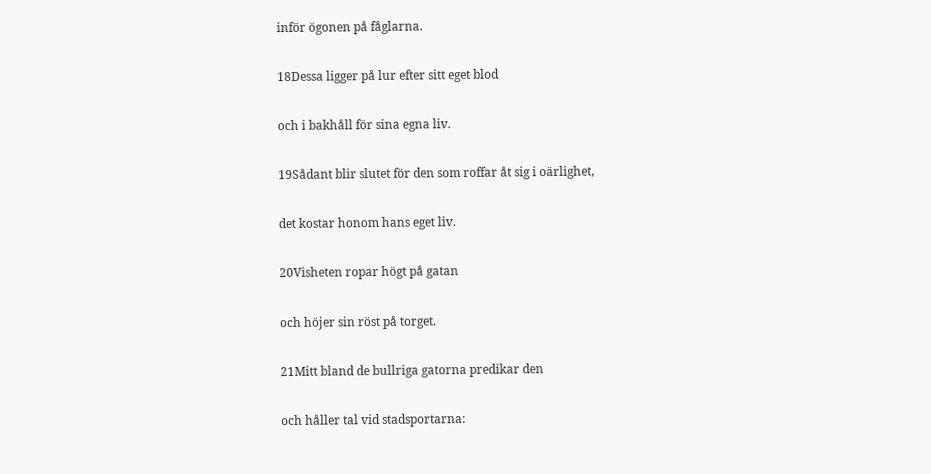inför ögonen på fåglarna.

18Dessa ligger på lur efter sitt eget blod

och i bakhåll för sina egna liv.

19Sådant blir slutet för den som roffar åt sig i oärlighet,

det kostar honom hans eget liv.

20Visheten ropar högt på gatan

och höjer sin röst på torget.

21Mitt bland de bullriga gatorna predikar den

och håller tal vid stadsportarna: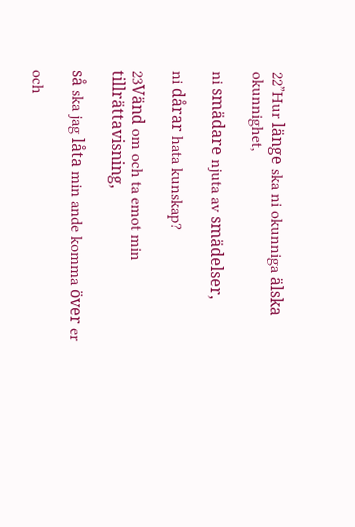22”Hur länge ska ni okunniga älska okunnighet,

ni smädare njuta av smädelser,

ni dårar hata kunskap?

23Vänd om och ta emot min tillrättavisning,

så ska jag låta min ande komma över er

och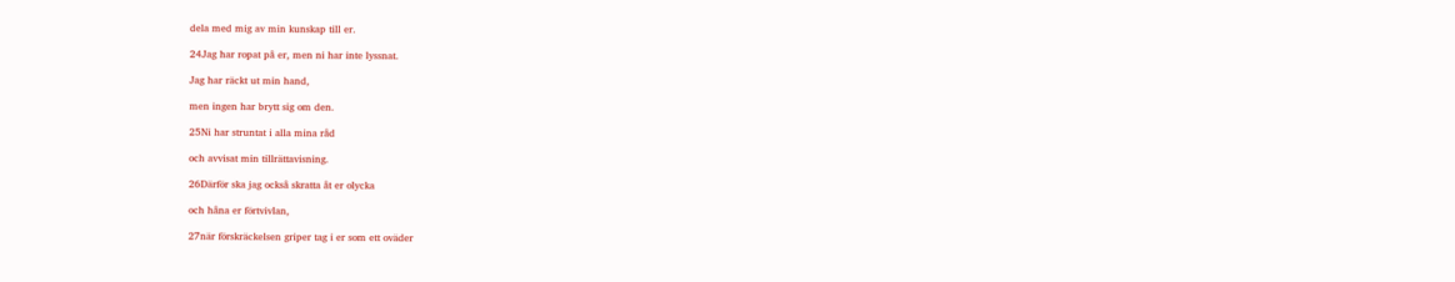dela med mig av min kunskap till er.

24Jag har ropat på er, men ni har inte lyssnat.

Jag har räckt ut min hand,

men ingen har brytt sig om den.

25Ni har struntat i alla mina råd

och avvisat min tillrättavisning.

26Därför ska jag också skratta åt er olycka

och håna er förtvivlan,

27när förskräckelsen griper tag i er som ett oväder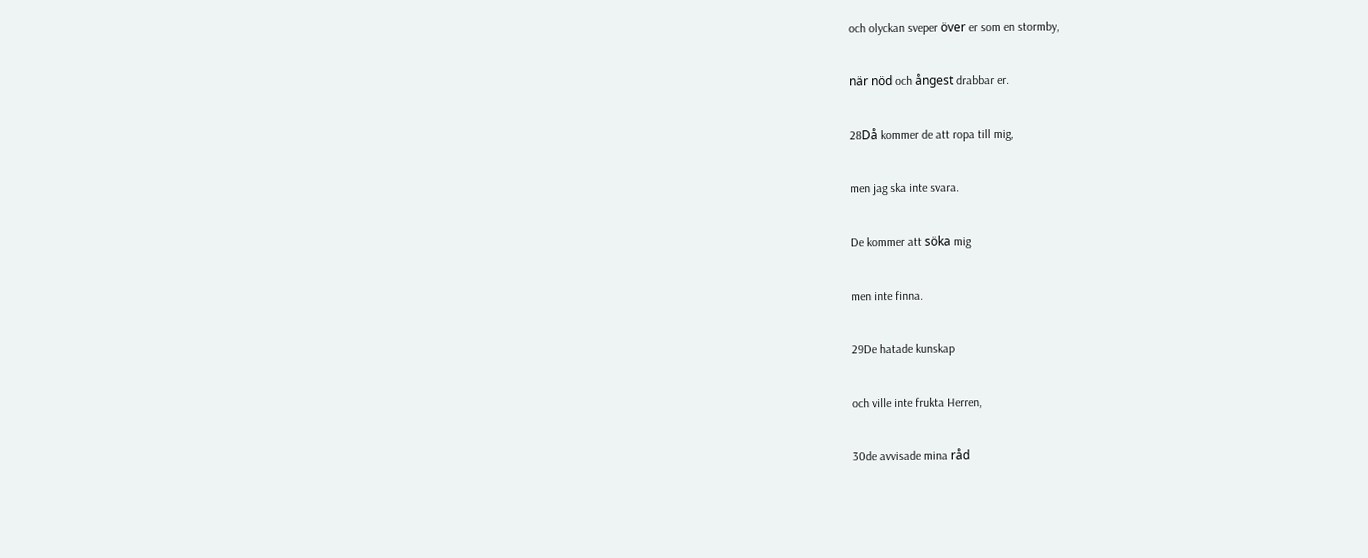och olyckan sveper över er som en stormby,

när nöd och ångest drabbar er.

28Då kommer de att ropa till mig,

men jag ska inte svara.

De kommer att söka mig

men inte finna.

29De hatade kunskap

och ville inte frukta Herren,

30de avvisade mina råd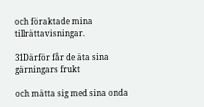och föraktade mina tillrättavisningar.

31Därför får de äta sina gärningars frukt

och mätta sig med sina onda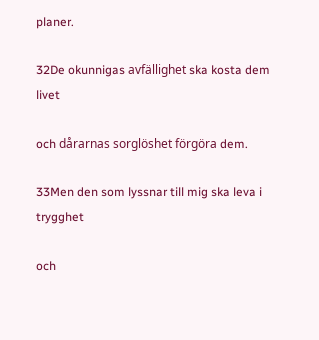planer.

32De okunnigas avfällighet ska kosta dem livet

och dårarnas sorglöshet förgöra dem.

33Men den som lyssnar till mig ska leva i trygghet

och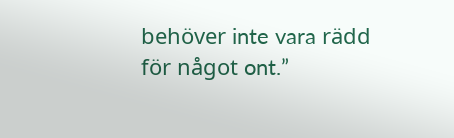behöver inte vara rädd för något ont.”